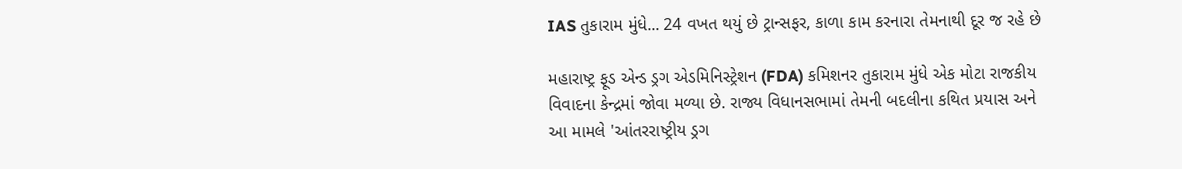IAS તુકારામ મુંધે... 24 વખત થયું છે ટ્રાન્સફર, કાળા કામ કરનારા તેમનાથી દૂર જ રહે છે

મહારાષ્ટ્ર ફૂડ એન્ડ ડ્રગ એડમિનિસ્ટ્રેશન (FDA) કમિશનર તુકારામ મુંધે એક મોટા રાજકીય વિવાદના કેન્દ્રમાં જોવા મળ્યા છે. રાજ્ય વિધાનસભામાં તેમની બદલીના કથિત પ્રયાસ અને આ મામલે 'આંતરરાષ્ટ્રીય ડ્રગ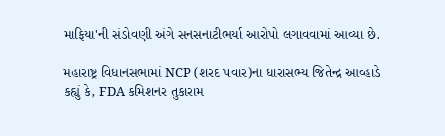માફિયા'ની સંડોવણી અંગે સનસનાટીભર્યા આરોપો લગાવવામાં આવ્યા છે.

મહારાષ્ટ્ર વિધાનસભામાં NCP (શરદ પવાર)ના ધારાસભ્ય જિતેન્દ્ર આવ્હાડે કહ્યું કે, FDA કમિશનર તુકારામ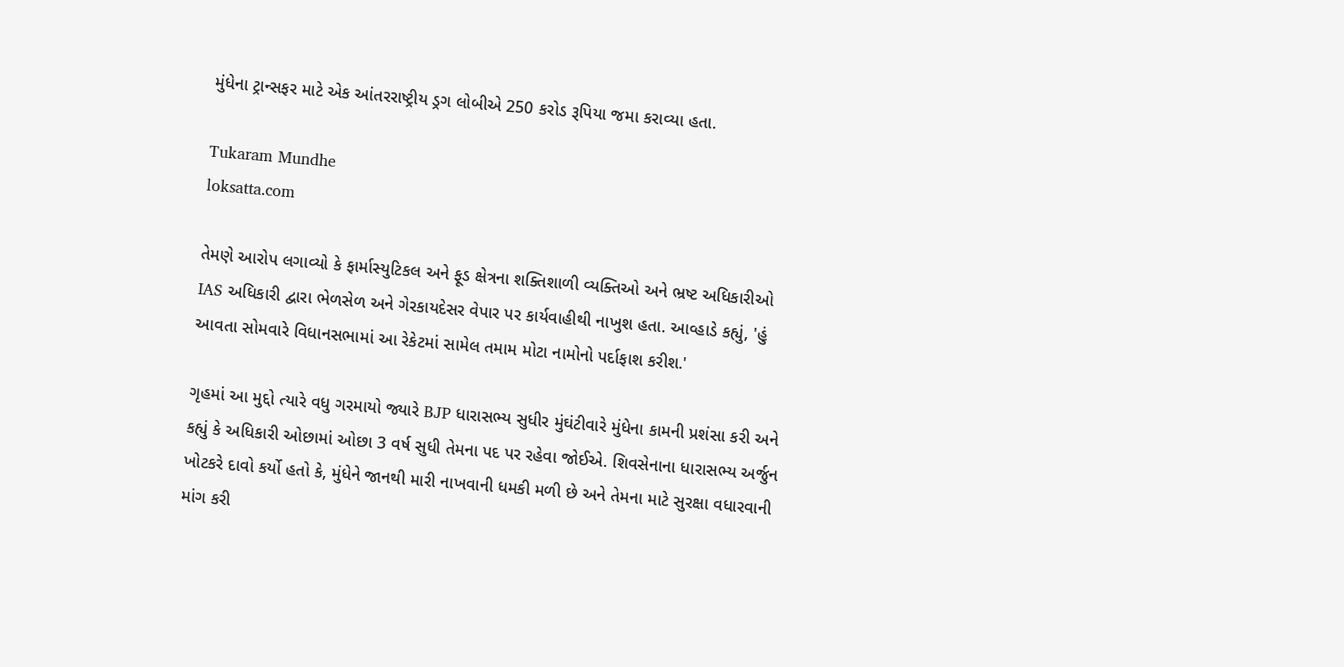મુંધેના ટ્રાન્સફર માટે એક આંતરરાષ્ટ્રીય ડ્રગ લોબીએ 250 કરોડ રૂપિયા જમા કરાવ્યા હતા.

Tukaram Mundhe
loksatta.com

તેમણે આરોપ લગાવ્યો કે ફાર્માસ્યુટિકલ અને ફૂડ ક્ષેત્રના શક્તિશાળી વ્યક્તિઓ અને ભ્રષ્ટ અધિકારીઓ IAS અધિકારી દ્વારા ભેળસેળ અને ગેરકાયદેસર વેપાર પર કાર્યવાહીથી નાખુશ હતા. આવ્હાડે કહ્યું, 'હું આવતા સોમવારે વિધાનસભામાં આ રેકેટમાં સામેલ તમામ મોટા નામોનો પર્દાફાશ કરીશ.'

ગૃહમાં આ મુદ્દો ત્યારે વધુ ગરમાયો જ્યારે BJP ધારાસભ્ય સુધીર મુંઘંટીવારે મુંધેના કામની પ્રશંસા કરી અને કહ્યું કે અધિકારી ઓછામાં ઓછા 3 વર્ષ સુધી તેમના પદ પર રહેવા જોઈએ. શિવસેનાના ધારાસભ્ય અર્જુન ખોટકરે દાવો કર્યો હતો કે, મુંધેને જાનથી મારી નાખવાની ધમકી મળી છે અને તેમના માટે સુરક્ષા વધારવાની માંગ કરી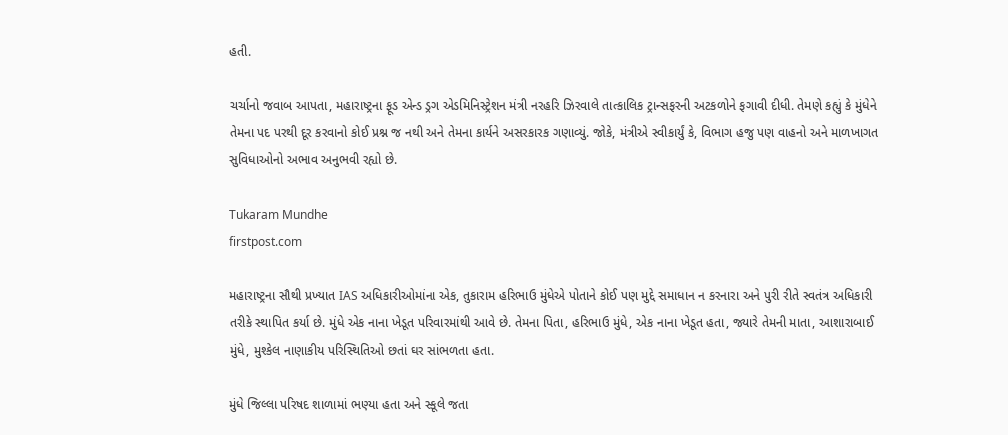હતી.

ચર્ચાનો જવાબ આપતા, મહારાષ્ટ્રના ફૂડ એન્ડ ડ્રગ એડમિનિસ્ટ્રેશન મંત્રી નરહરિ ઝિરવાલે તાત્કાલિક ટ્રાન્સફરની અટકળોને ફગાવી દીધી. તેમણે કહ્યું કે મુંધેને તેમના પદ પરથી દૂર કરવાનો કોઈ પ્રશ્ન જ નથી અને તેમના કાર્યને અસરકારક ગણાવ્યું. જોકે, મંત્રીએ સ્વીકાર્યું કે, વિભાગ હજુ પણ વાહનો અને માળખાગત સુવિધાઓનો અભાવ અનુભવી રહ્યો છે.

Tukaram Mundhe
firstpost.com

મહારાષ્ટ્રના સૌથી પ્રખ્યાત IAS અધિકારીઓમાંના એક, તુકારામ હરિભાઉ મુંધેએ પોતાને કોઈ પણ મુદ્દે સમાધાન ન કરનારા અને પુરી રીતે સ્વતંત્ર અધિકારી તરીકે સ્થાપિત કર્યા છે. મુંધે એક નાના ખેડૂત પરિવારમાંથી આવે છે. તેમના પિતા, હરિભાઉ મુંધે, એક નાના ખેડૂત હતા, જ્યારે તેમની માતા, આશારાબાઈ મુંધે, મુશ્કેલ નાણાકીય પરિસ્થિતિઓ છતાં ઘર સાંભળતા હતા.

મુંધે જિલ્લા પરિષદ શાળામાં ભણ્યા હતા અને સ્કૂલે જતા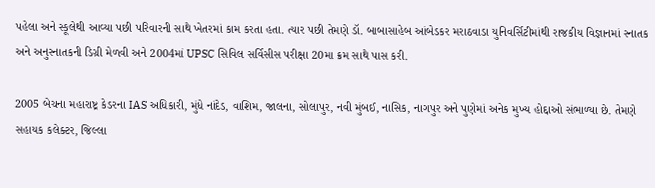પહેલા અને સ્કૂલેથી આવ્યા પછી પરિવારની સાથે ખેતરમાં કામ કરતા હતા. ત્યાર પછી તેમણે ડૉ. બાબાસાહેબ આંબેડકર મરાઠવાડા યુનિવર્સિટીમાંથી રાજકીય વિજ્ઞાનમાં સ્નાતક અને અનુસ્નાતકની ડિગ્રી મેળવી અને 2004માં UPSC સિવિલ સર્વિસીસ પરીક્ષા 20મા ક્રમ સાથે પાસ કરી.

2005 બેચના મહારાષ્ટ્ર કેડરના IAS અધિકારી, મુંધે નાંદેડ, વાશિમ, જાલના, સોલાપુર, નવી મુંબઈ, નાસિક, નાગપુર અને પુણેમાં અનેક મુખ્ય હોદ્દાઓ સંભાળ્યા છે. તેમણે સહાયક કલેક્ટર, જિલ્લા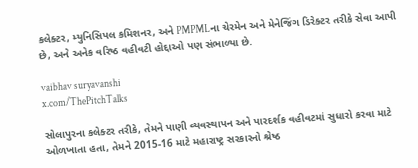કલેક્ટર, મ્યુનિસિપલ કમિશનર, અને PMPMLના ચેરમેન અને મેનેજિંગ ડિરેક્ટર તરીકે સેવા આપી છે, અને અનેક વરિષ્ઠ વહીવટી હોદ્દાઓ પણ સંભાળ્યા છે.

vaibhav suryavanshi
x.com/ThePitchTalks

સોલાપુરના કલેક્ટર તરીકે, તેમને પાણી વ્યવસ્થાપન અને પારદર્શક વહીવટમાં સુધારો કરવા માટે ઓળખાતા હતા, તેમને 2015-16 માટે મહારાષ્ટ્ર સરકારનો શ્રેષ્ઠ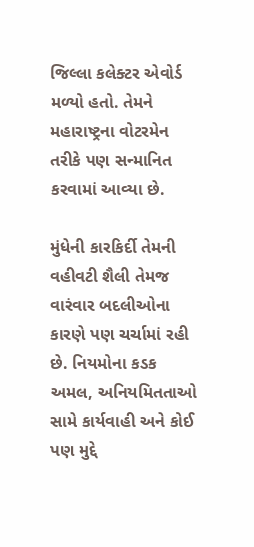જિલ્લા કલેક્ટર એવોર્ડ મળ્યો હતો. તેમને મહારાષ્ટ્રના વોટરમેન તરીકે પણ સન્માનિત કરવામાં આવ્યા છે.

મુંધેની કારકિર્દી તેમની વહીવટી શૈલી તેમજ વારંવાર બદલીઓના કારણે પણ ચર્ચામાં રહી છે. નિયમોના કડક અમલ, અનિયમિતતાઓ સામે કાર્યવાહી અને કોઈ પણ મુદ્દે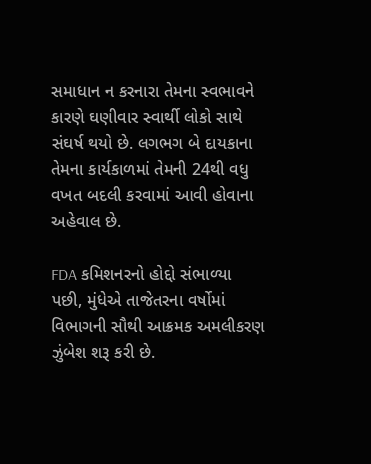સમાધાન ન કરનારા તેમના સ્વભાવને કારણે ઘણીવાર સ્વાર્થી લોકો સાથે સંઘર્ષ થયો છે. લગભગ બે દાયકાના તેમના કાર્યકાળમાં તેમની 24થી વધુ વખત બદલી કરવામાં આવી હોવાના અહેવાલ છે.

FDA કમિશનરનો હોદ્દો સંભાળ્યા પછી, મુંધેએ તાજેતરના વર્ષોમાં વિભાગની સૌથી આક્રમક અમલીકરણ ઝુંબેશ શરૂ કરી છે.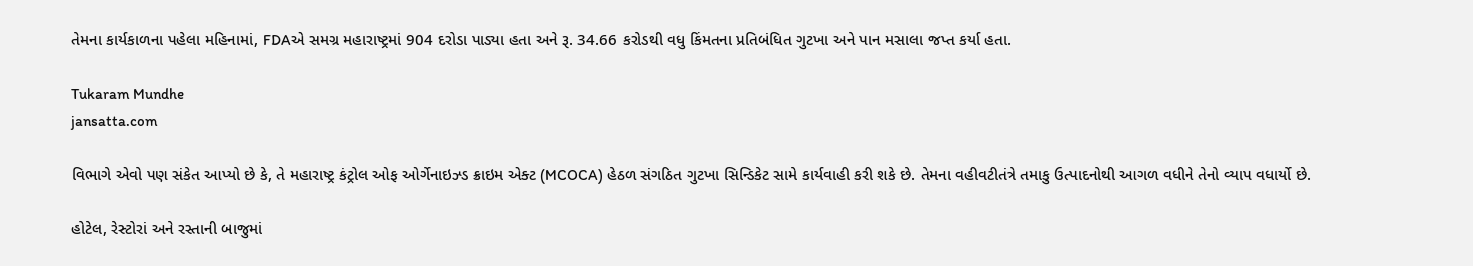તેમના કાર્યકાળના પહેલા મહિનામાં, FDAએ સમગ્ર મહારાષ્ટ્રમાં 904 દરોડા પાડ્યા હતા અને રૂ. 34.66 કરોડથી વધુ કિંમતના પ્રતિબંધિત ગુટખા અને પાન મસાલા જપ્ત કર્યા હતા.

Tukaram Mundhe
jansatta.com

વિભાગે એવો પણ સંકેત આપ્યો છે કે, તે મહારાષ્ટ્ર કંટ્રોલ ઓફ ઓર્ગેનાઇઝ્ડ ક્રાઇમ એક્ટ (MCOCA) હેઠળ સંગઠિત ગુટખા સિન્ડિકેટ સામે કાર્યવાહી કરી શકે છે. તેમના વહીવટીતંત્રે તમાકુ ઉત્પાદનોથી આગળ વધીને તેનો વ્યાપ વધાર્યો છે.

હોટેલ, રેસ્ટોરાં અને રસ્તાની બાજુમાં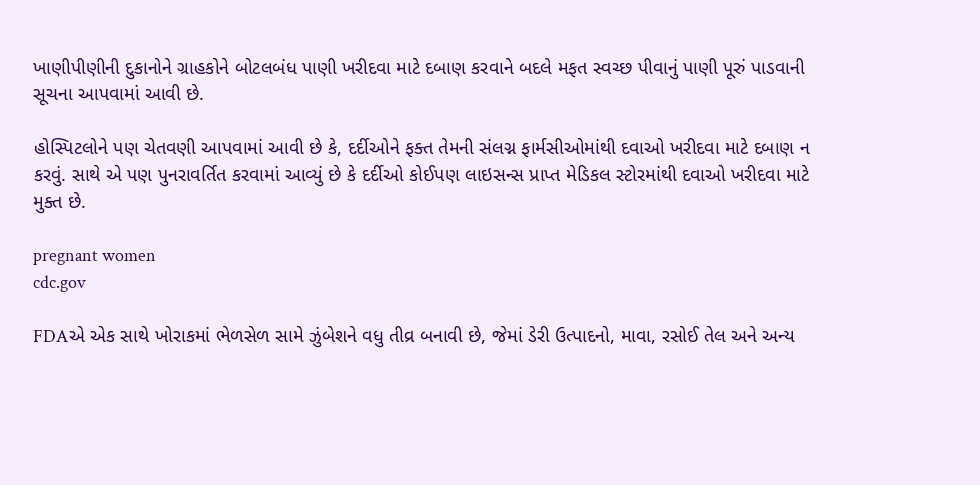ખાણીપીણીની દુકાનોને ગ્રાહકોને બોટલબંધ પાણી ખરીદવા માટે દબાણ કરવાને બદલે મફત સ્વચ્છ પીવાનું પાણી પૂરું પાડવાની સૂચના આપવામાં આવી છે.

હોસ્પિટલોને પણ ચેતવણી આપવામાં આવી છે કે, દર્દીઓને ફક્ત તેમની સંલગ્ન ફાર્મસીઓમાંથી દવાઓ ખરીદવા માટે દબાણ ન કરવું. સાથે એ પણ પુનરાવર્તિત કરવામાં આવ્યું છે કે દર્દીઓ કોઈપણ લાઇસન્સ પ્રાપ્ત મેડિકલ સ્ટોરમાંથી દવાઓ ખરીદવા માટે મુક્ત છે.

pregnant women
cdc.gov

FDAએ એક સાથે ખોરાકમાં ભેળસેળ સામે ઝુંબેશને વધુ તીવ્ર બનાવી છે, જેમાં ડેરી ઉત્પાદનો, માવા, રસોઈ તેલ અને અન્ય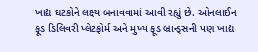ખાદ્ય ઘટકોને લક્ષ્ય બનાવવામાં આવી રહ્યું છે. ઓનલાઈન ફૂડ ડિલિવરી પ્લેટફોર્મ અને મુખ્ય ફૂડ બ્રાન્ડ્સની પણ ખાદ્ય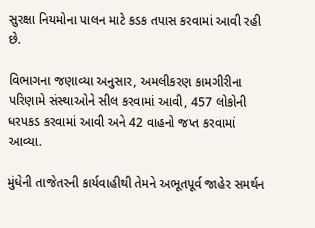સુરક્ષા નિયમોના પાલન માટે કડક તપાસ કરવામાં આવી રહી છે.

વિભાગના જણાવ્યા અનુસાર, અમલીકરણ કામગીરીના પરિણામે સંસ્થાઓને સીલ કરવામાં આવી, 457 લોકોની ધરપકડ કરવામાં આવી અને 42 વાહનો જપ્ત કરવામાં આવ્યા.

મુંધેની તાજેતરની કાર્યવાહીથી તેમને અભૂતપૂર્વ જાહેર સમર્થન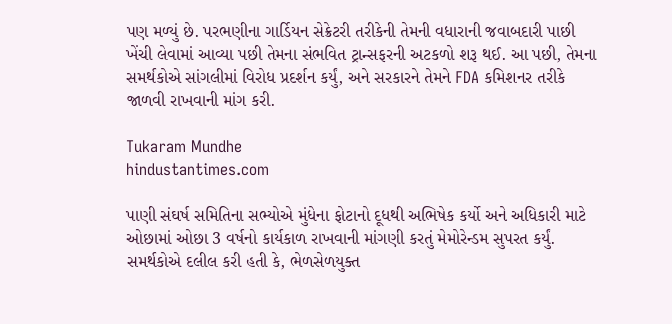પણ મળ્યું છે. પરભણીના ગાર્ડિયન સેક્રેટરી તરીકેની તેમની વધારાની જવાબદારી પાછી ખેંચી લેવામાં આવ્યા પછી તેમના સંભવિત ટ્રાન્સફરની અટકળો શરૂ થઈ. આ પછી, તેમના સમર્થકોએ સાંગલીમાં વિરોધ પ્રદર્શન કર્યું, અને સરકારને તેમને FDA કમિશનર તરીકે જાળવી રાખવાની માંગ કરી.

Tukaram Mundhe
hindustantimes.com

પાણી સંઘર્ષ સમિતિના સભ્યોએ મુંધેના ફોટાનો દૂધથી અભિષેક કર્યો અને અધિકારી માટે ઓછામાં ઓછા 3 વર્ષનો કાર્યકાળ રાખવાની માંગણી કરતું મેમોરેન્ડમ સુપરત કર્યું. સમર્થકોએ દલીલ કરી હતી કે, ભેળસેળયુક્ત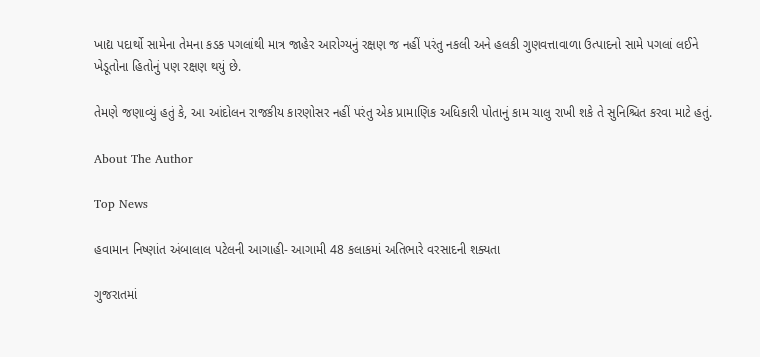ખાદ્ય પદાર્થો સામેના તેમના કડક પગલાંથી માત્ર જાહેર આરોગ્યનું રક્ષણ જ નહીં પરંતુ નકલી અને હલકી ગુણવત્તાવાળા ઉત્પાદનો સામે પગલાં લઈને ખેડૂતોના હિતોનું પણ રક્ષણ થયું છે.

તેમણે જણાવ્યું હતું કે, આ આંદોલન રાજકીય કારણોસર નહીં પરંતુ એક પ્રામાણિક અધિકારી પોતાનું કામ ચાલુ રાખી શકે તે સુનિશ્ચિત કરવા માટે હતું.

About The Author

Top News

હવામાન નિષ્ણાંત અંબાલાલ પટેલની આગાહી- આગામી 48 કલાકમાં અતિભારે વરસાદની શક્યતા

ગુજરાતમાં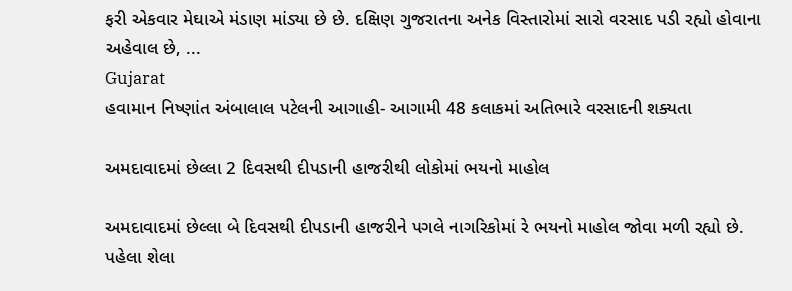ફરી એકવાર મેઘાએ મંડાણ માંડ્યા છે છે. દક્ષિણ ગુજરાતના અનેક વિસ્તારોમાં સારો વરસાદ પડી રહ્યો હોવાના અહેવાલ છે, ...
Gujarat
હવામાન નિષ્ણાંત અંબાલાલ પટેલની આગાહી- આગામી 48 કલાકમાં અતિભારે વરસાદની શક્યતા

અમદાવાદમાં છેલ્લા 2 દિવસથી દીપડાની હાજરીથી લોકોમાં ભયનો માહોલ

અમદાવાદમાં છેલ્લા બે દિવસથી દીપડાની હાજરીને પગલે નાગરિકોમાં રે ભયનો માહોલ જોવા મળી રહ્યો છે. પહેલા શેલા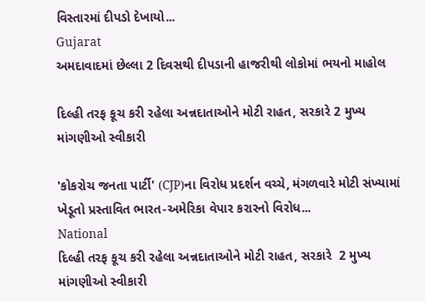વિસ્તારમાં દીપડો દેખાયો...
Gujarat
અમદાવાદમાં છેલ્લા 2 દિવસથી દીપડાની હાજરીથી લોકોમાં ભયનો માહોલ

દિલ્હી તરફ કૂચ કરી રહેલા અન્નદાતાઓને મોટી રાહત, સરકારે 2 મુખ્ય માંગણીઓ સ્વીકારી

'કોકરોચ જનતા પાર્ટી' (CJP)ના વિરોધ પ્રદર્શન વચ્ચે, મંગળવારે મોટી સંખ્યામાં ખેડૂતો પ્રસ્તાવિત ભારત-અમેરિકા વેપાર કરારનો વિરોધ...
National
દિલ્હી તરફ કૂચ કરી રહેલા અન્નદાતાઓને મોટી રાહત, સરકારે  2 મુખ્ય માંગણીઓ સ્વીકારી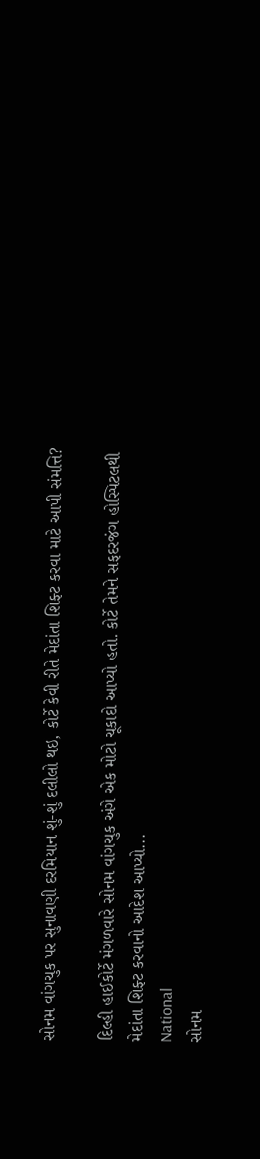સોનમ વાંગચુક પર સુનાવણી દરમિયાન શું-શું દલીલો થઇ, કોર્ટે કેવી રીતે મેદાંતા શિફ્ટ કરવા માટે આપી સંમત્તિ?

દિલ્હી હાઈકોર્ટે મંગળવારે સોનમ વાંગચુક અંગે એક મોટો ચૂકાદો આપ્યો હતો. કોર્ટે તેમને સફદરજંગ હોસ્પિટલથી મેદાંતા શિફ્ટ કરવાનો આદેશ આપ્યો...
National
સોનમ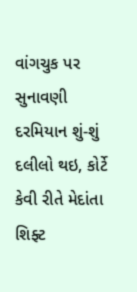વાંગચુક પર સુનાવણી દરમિયાન શું-શું દલીલો થઇ, કોર્ટે કેવી રીતે મેદાંતા શિફ્ટ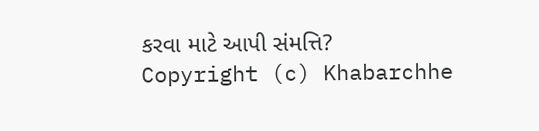કરવા માટે આપી સંમત્તિ?
Copyright (c) Khabarchhe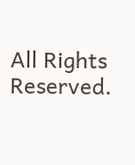All Rights Reserved.